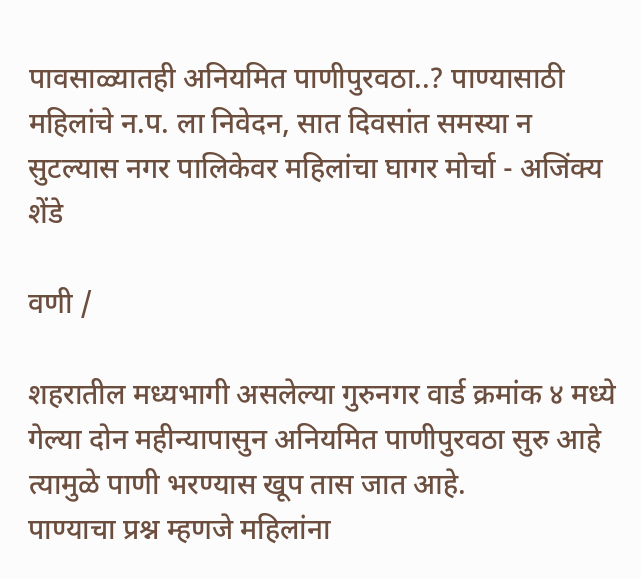पावसाळ्यातही अनियमित पाणीपुरवठा..? पाण्यासाठी महिलांचे न.प. ला निवेदन, सात दिवसांत समस्या न सुटल्यास नगर पालिकेवर महिलांचा घागर मोर्चा - अजिंक्य शेंडे

वणी /

शहरातील मध्यभागी असलेल्या गुरुनगर वार्ड क्रमांक ४ मध्ये गेल्या दोन महीन्यापासुन अनियमित पाणीपुरवठा सुरु आहे त्यामुळे पाणी भरण्यास खूप तास जात आहे.
पाण्याचा प्रश्न म्हणजे महिलांना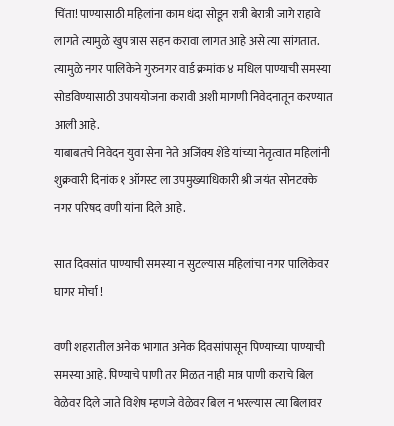चिंता! पाण्यासाठी महिलांना काम धंदा सोडून रात्री बेरात्री जागे राहावे लागते त्यामुळे खुप त्रास सहन करावा लागत आहे असे त्या सांगतात. त्यामुळे नगर पालिकेने गुरुनगर वार्ड क्रमांक ४ मधिल पाण्याची समस्या सोडविण्यासाठी उपाययोजना करावी अशी मागणी निवेदनातून करण्यात आली आहे.
याबाबतचे निवेदन युवा सेना नेते अजिंक्य शेंडे यांच्या नेतृत्वात महिलांनी शुक्रवारी दिनांक १ ऑगस्ट ला उपमुख्याधिकारी श्री जयंत सोनटक्के नगर परिषद वणी यांना दिले आहे.

सात दिवसांत पाण्याची समस्या न सुटल्यास महिलांचा नगर पालिकेवर घागर मोर्चा !

वणी शहरातील अनेक भागात अनेक दिवसांपासून पिण्याच्या पाण्याची समस्या आहे. पिण्याचे पाणी तर मिळत नाही मात्र पाणी कराचे बिल वेळेवर दिले जाते विशेष म्हणजे वेळेवर बिल न भरल्यास त्या बिलावर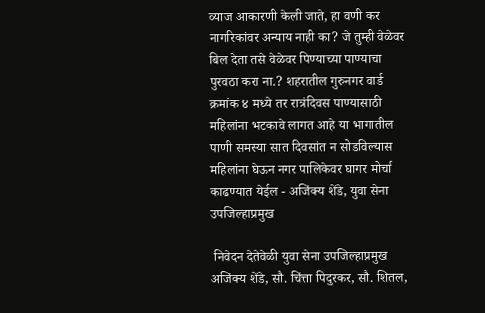व्याज आकारणी केली जाते, हा वणी कर नागरिकांवर अन्याय नाही का? जे तुम्ही वेळेवर बिल देता तसे वेळेवर पिण्याच्या पाण्याचा पुरवठा करा ना.? शहरातील गुरुनगर वार्ड क्रमांक ४ मध्ये तर रात्रंदिवस पाण्यासाठी महिलांना भटकावे लागत आहे या भागातील पाणी समस्या सात दिवसांत न सोडविल्यास महिलांना घेऊन नगर पालिकेवर घागर मोर्चा काढण्यात येईल - अजिंक्य शेंडे, युवा सेना उपजिल्हाप्रमुख

 निवेदन देतेवेळी युवा सेना उपजिल्हाप्रमुख अजिंक्य शेंडे, सौ. चिंत्ता पिदुरकर, सौ. शितल,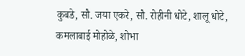कुबडे, सौ. जया एकरे, सौ. रोहीनी धोटे, शालू धोटे, कमलाबाई मोहोळे, शोभा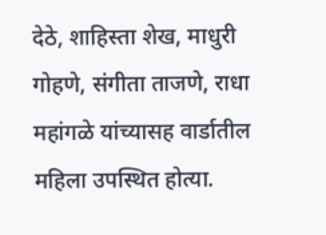देठे, शाहिस्ता शेख, माधुरी गोहणे, संगीता ताजणे, राधा महांगळे यांच्यासह वार्डातील महिला उपस्थित होत्या.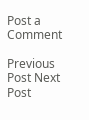Post a Comment

Previous Post Next Post